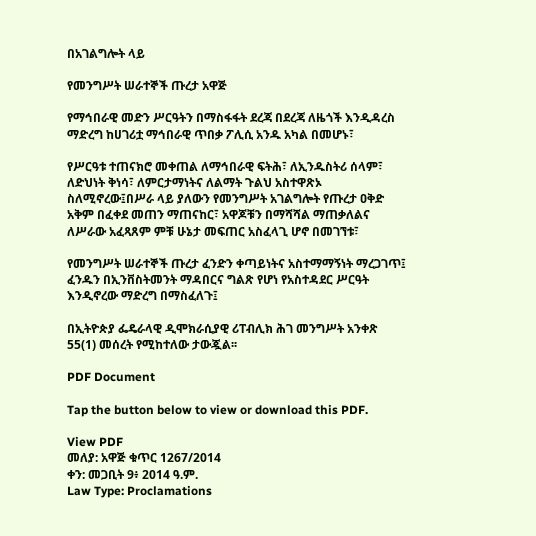በአገልግሎት ላይ

የመንግሥት ሠራተኞች ጡረታ አዋጅ

የማኅበራዊ መድን ሥርዓትን በማስፋፋት ደረጃ በደረጃ ለዜጎች እንዲዳረስ ማድረግ ከሀገሪቷ ማኅበራዊ ጥበቃ ፖሊሲ አንዱ አካል በመሆኑ፣

የሥርዓቱ ተጠናክሮ መቀጠል ለማኅበራዊ ፍትሕ፣ ለኢንዱስትሪ ሰላም፣ ለድህነት ቅነሳ፣ ለምርታማነትና ለልማት ጉልህ አስተዋጽኦ ስለሚኖረው፤በሥራ ላይ ያለውን የመንግሥት አገልግሎት የጡረታ ዐቅድ አቅም በፈቀደ መጠን ማጠናከር፣ አዋጆቹን በማሻሻል ማጠቃለልና ለሥራው አፈጻጸም ምቹ ሁኔታ መፍጠር አስፈላጊ ሆኖ በመገኘቱ፣

የመንግሥት ሠራተኞች ጡረታ ፈንድን ቀጣይነትና አስተማማኝነት ማረጋገጥ፤ ፈንዱን በኢንቨስትመንት ማዳበርና ግልጽ የሆነ የአስተዳደር ሥርዓት እንዲኖረው ማድረግ በማስፈለጉ፤

በኢትዮጵያ ፌዴራላዊ ዲሞክራሲያዊ ሪፐብሊክ ሕገ መንግሥት አንቀጽ 55(1) መሰረት የሚከተለው ታውጇል፡፡

PDF Document

Tap the button below to view or download this PDF.

View PDF
መለያ: አዋጅ ቁጥር 1267/2014
ቀን: መጋቢት 9፥ 2014 ዓ.ም.
Law Type: Proclamations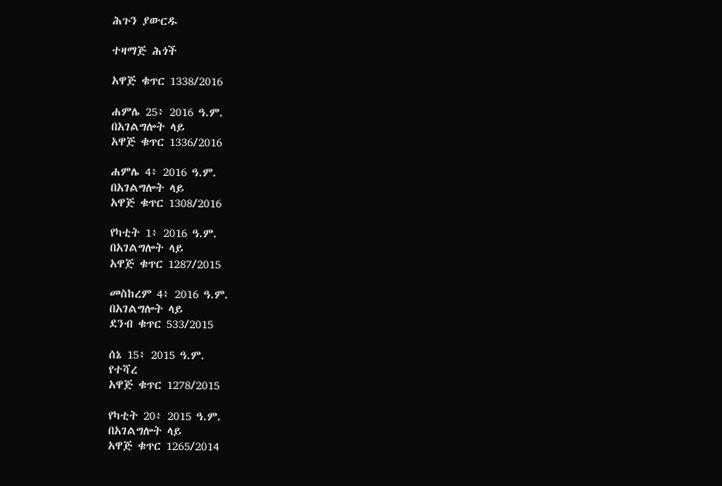ሕጉን ያውርዱ

ተዛማጅ ሕጎች

አዋጅ ቁጥር 1338/2016

ሐምሌ 25፥ 2016 ዓ.ም.
በአገልግሎት ላይ
አዋጅ ቁጥር 1336/2016

ሐምሌ 4፥ 2016 ዓ.ም.
በአገልግሎት ላይ
አዋጅ ቁጥር 1308/2016

የካቲት 1፥ 2016 ዓ.ም.
በአገልግሎት ላይ
አዋጅ ቁጥር 1287/2015

መስከረም 4፥ 2016 ዓ.ም.
በአገልግሎት ላይ
ደንብ ቁጥር 533/2015

ሰኔ 15፥ 2015 ዓ.ም.
የተሻረ
አዋጅ ቁጥር 1278/2015

የካቲት 20፥ 2015 ዓ.ም.
በአገልግሎት ላይ
አዋጅ ቁጥር 1265/2014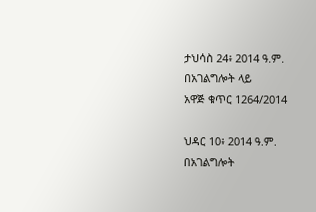ታህሳስ 24፥ 2014 ዓ.ም.
በአገልግሎት ላይ
አዋጅ ቁጥር 1264/2014

ህዳር 10፥ 2014 ዓ.ም.
በአገልግሎት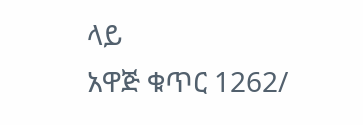ላይ
አዋጅ ቁጥር 1262/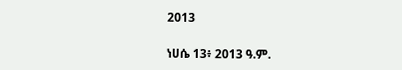2013

ነሀሴ 13፥ 2013 ዓ.ም.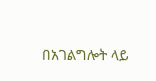በአገልግሎት ላይ